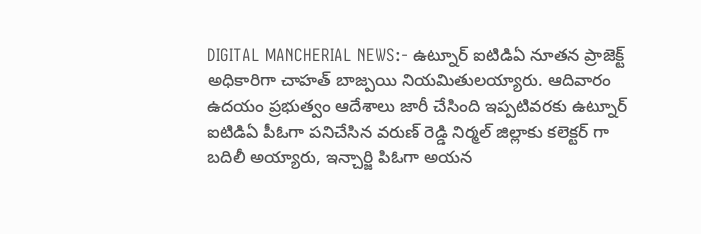DIGITAL MANCHERIAL NEWS:- ఉట్నూర్ ఐటిడిఏ నూతన ప్రాజెక్ట్ అధికారిగా చాహత్ బాజ్పయి నియమితులయ్యారు. ఆదివారం ఉదయం ప్రభుత్వం ఆదేశాలు జారీ చేసింది ఇప్పటివరకు ఉట్నూర్ ఐటిడిఏ పీఓగా పనిచేసిన వరుణ్ రెడ్డి నిర్మల్ జిల్లాకు కలెక్టర్ గా బదిలీ అయ్యారు, ఇన్చార్జి పిఓగా అయన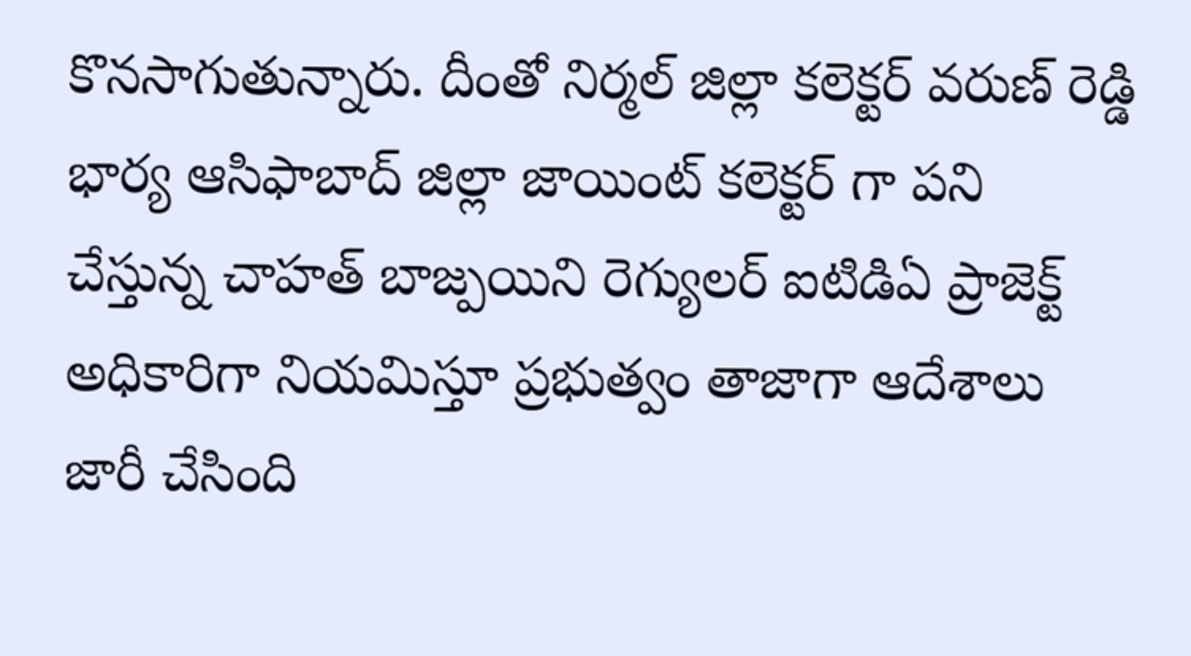కొనసాగుతున్నారు. దీంతో నిర్మల్ జిల్లా కలెక్టర్ వరుణ్ రెడ్డి భార్య ఆసిఫాబాద్ జిల్లా జాయింట్ కలెక్టర్ గా పని చేస్తున్న చాహత్ బాజ్పయిని రెగ్యులర్ ఐటిడిఏ ప్రాజెక్ట్ అధికారిగా నియమిస్తూ ప్రభుత్వం తాజాగా ఆదేశాలు జారీ చేసింది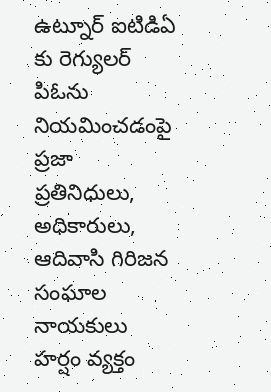ఉట్నూర్ ఐటిడిఏ కు రెగ్యులర్ పిఓను నియమించడంపై ప్రజా ప్రతినిధులు, అధికారులు, ఆదివాసి గిరిజన సంఘాల నాయకులు హర్షం వ్యక్తం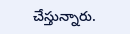చేస్తున్నారు.